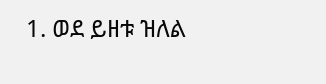1. ወደ ይዘቱ ዝለል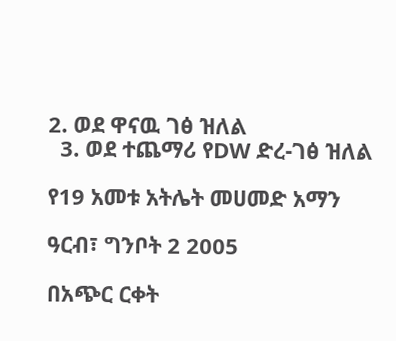2. ወደ ዋናዉ ገፅ ዝለል
  3. ወደ ተጨማሪ የDW ድረ-ገፅ ዝለል

የ19 አመቱ አትሌት መሀመድ አማን

ዓርብ፣ ግንቦት 2 2005

በአጭር ርቀት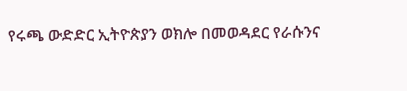የሩጫ ውድድር ኢትዮጵያን ወክሎ በመወዳደር የራሱንና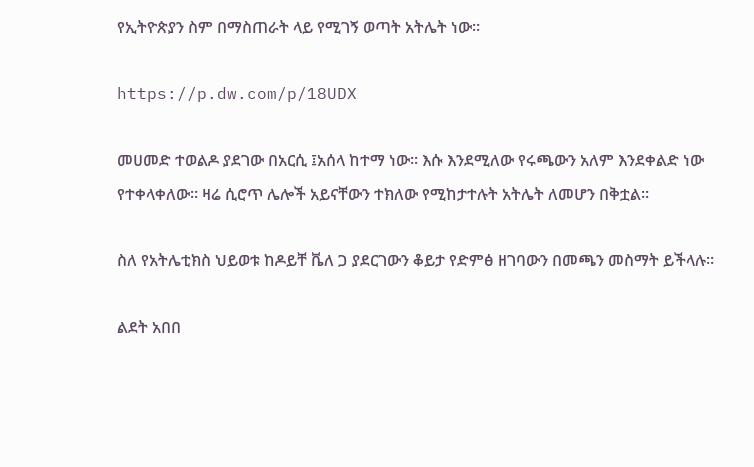የኢትዮጵያን ስም በማስጠራት ላይ የሚገኝ ወጣት አትሌት ነው።

https://p.dw.com/p/18UDX

መሀመድ ተወልዶ ያደገው በአርሲ ፤አሰላ ከተማ ነው። እሱ እንደሚለው የሩጫውን አለም እንደቀልድ ነው የተቀላቀለው። ዛሬ ሲሮጥ ሌሎች አይናቸውን ተክለው የሚከታተሉት አትሌት ለመሆን በቅቷል።

ስለ የአትሌቲክስ ህይወቱ ከዶይቸ ቬለ ጋ ያደርገውን ቆይታ የድምፅ ዘገባውን በመጫን መስማት ይችላሉ።

ልደት አበበ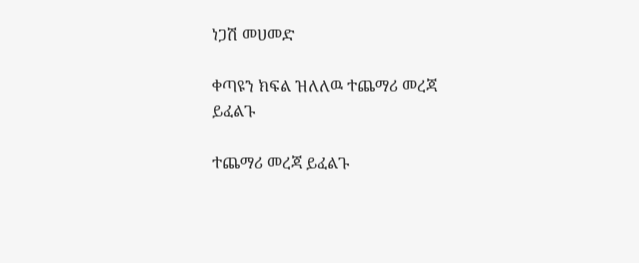ነጋሽ መሀመድ

ቀጣዩን ክፍል ዝለለዉ ተጨማሪ መረጃ ይፈልጉ

ተጨማሪ መረጃ ይፈልጉ